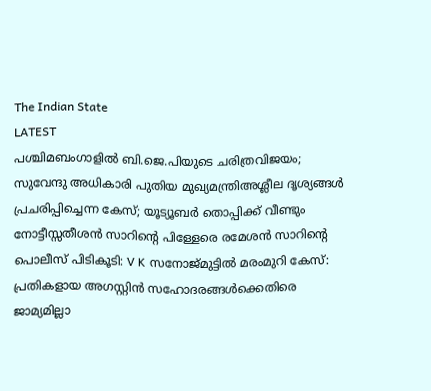The Indian State
LATEST
പശ്ചിമബംഗാളിൽ ബി.ജെ.പിയുടെ ചരിത്രവിജയം; സുവേന്ദു അധികാരി പുതിയ മുഖ്യമന്ത്രിഅശ്ലീല ദൃശ്യങ്ങള്‍ പ്രചരിപ്പിച്ചെന്ന കേസ്; യൂട്യൂബര്‍ തൊപ്പിക്ക് വീണ്ടും നോട്ടീസ്സതീശൻ സാറിന്റെ പിള്ളേരെ രമേശൻ സാറിന്റെ പൊലീസ് പിടികൂടി: V K സനോജ്മുട്ടിൽ മരംമുറി കേസ്: പ്രതികളായ അഗസ്റ്റിൻ സഹോദരങ്ങൾക്കെതിരെ ജാമ്യമില്ലാ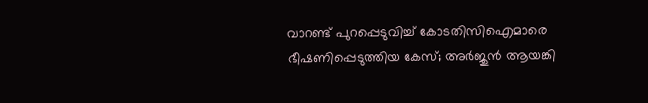വാറണ്ട് പുറപ്പെടുവിച്ച് കോടതിസിഐമാരെ ഭീഷണിപ്പെടുത്തിയ കേസ്; അർജുൻ ആയങ്കി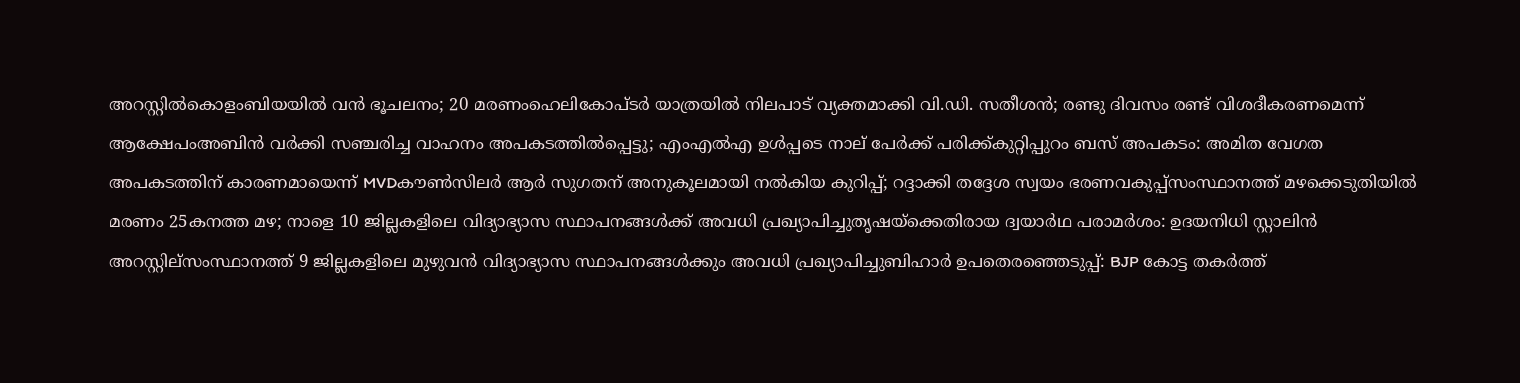അറസ്റ്റിൽകൊളംബിയയിൽ വൻ ഭൂചലനം; 20 മരണംഹെലികോപ്ടർ യാത്രയിൽ നിലപാട് വ്യക്തമാക്കി വി.ഡി. സതീശൻ; രണ്ടു ദിവസം രണ്ട് വിശദീകരണമെന്ന് ആക്ഷേപംഅബിന്‍ വര്‍ക്കി സഞ്ചരിച്ച വാഹനം അപകടത്തില്‍പ്പെട്ടു; എംഎല്‍എ ഉള്‍പ്പടെ നാല് പേര്‍ക്ക് പരിക്ക്കുറ്റിപ്പുറം ബസ് അപകടം: അമിത വേഗത അപകടത്തിന് കാരണമായെന്ന് MVDകൗൺസിലർ ആർ സുഗതന് അനുകൂലമായി നല്‍കിയ കുറിപ്പ്; റദ്ദാക്കി തദ്ദേശ സ്വയം ഭരണവകുപ്പ്സംസ്ഥാനത്ത് മഴക്കെടുതിയിൽ മരണം 25കനത്ത മഴ; നാളെ 10 ജില്ലകളിലെ വിദ്യാഭ്യാസ സ്ഥാപനങ്ങൾക്ക് അവധി പ്രഖ്യാപിച്ചുതൃഷയ്‌ക്കെതിരായ ദ്വയാര്‍ഥ പരാമര്‍ശം: ഉദയനിധി സ്റ്റാലിന്‍ അറസ്റ്റില്സംസ്ഥാനത്ത് 9 ജില്ലകളിലെ മുഴുവൻ വിദ്യാഭ്യാസ സ്ഥാപനങ്ങൾക്കും അവധി പ്രഖ്യാപിച്ചുബിഹാർ ഉപതെരഞ്ഞെടുപ്പ്: BJP കോട്ട തകര്‍ത്ത്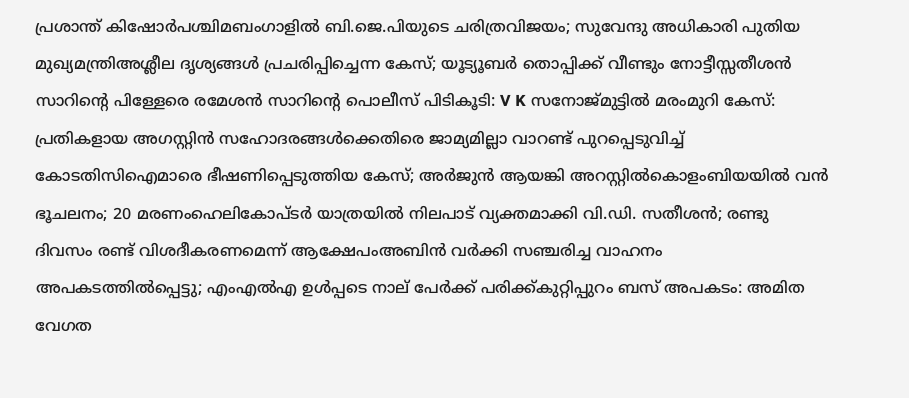പ്രശാന്ത് കിഷോർപശ്ചിമബംഗാളിൽ ബി.ജെ.പിയുടെ ചരിത്രവിജയം; സുവേന്ദു അധികാരി പുതിയ മുഖ്യമന്ത്രിഅശ്ലീല ദൃശ്യങ്ങള്‍ പ്രചരിപ്പിച്ചെന്ന കേസ്; യൂട്യൂബര്‍ തൊപ്പിക്ക് വീണ്ടും നോട്ടീസ്സതീശൻ സാറിന്റെ പിള്ളേരെ രമേശൻ സാറിന്റെ പൊലീസ് പിടികൂടി: V K സനോജ്മുട്ടിൽ മരംമുറി കേസ്: പ്രതികളായ അഗസ്റ്റിൻ സഹോദരങ്ങൾക്കെതിരെ ജാമ്യമില്ലാ വാറണ്ട് പുറപ്പെടുവിച്ച് കോടതിസിഐമാരെ ഭീഷണിപ്പെടുത്തിയ കേസ്; അർജുൻ ആയങ്കി അറസ്റ്റിൽകൊളംബിയയിൽ വൻ ഭൂചലനം; 20 മരണംഹെലികോപ്ടർ യാത്രയിൽ നിലപാട് വ്യക്തമാക്കി വി.ഡി. സതീശൻ; രണ്ടു ദിവസം രണ്ട് വിശദീകരണമെന്ന് ആക്ഷേപംഅബിന്‍ വര്‍ക്കി സഞ്ചരിച്ച വാഹനം അപകടത്തില്‍പ്പെട്ടു; എംഎല്‍എ ഉള്‍പ്പടെ നാല് പേര്‍ക്ക് പരിക്ക്കുറ്റിപ്പുറം ബസ് അപകടം: അമിത വേഗത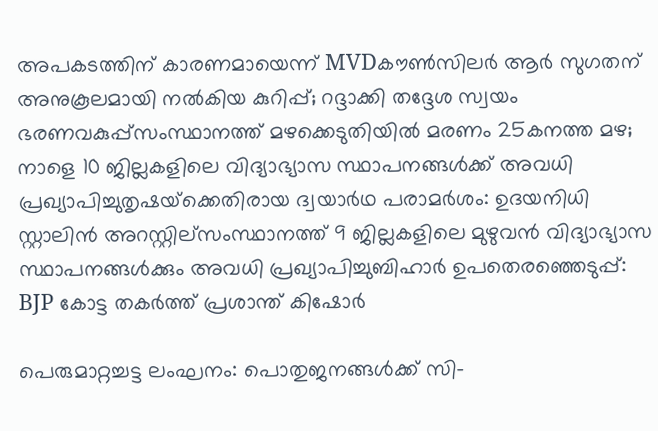അപകടത്തിന് കാരണമായെന്ന് MVDകൗൺസിലർ ആർ സുഗതന് അനുകൂലമായി നല്‍കിയ കുറിപ്പ്; റദ്ദാക്കി തദ്ദേശ സ്വയം ഭരണവകുപ്പ്സംസ്ഥാനത്ത് മഴക്കെടുതിയിൽ മരണം 25കനത്ത മഴ; നാളെ 10 ജില്ലകളിലെ വിദ്യാഭ്യാസ സ്ഥാപനങ്ങൾക്ക് അവധി പ്രഖ്യാപിച്ചുതൃഷയ്‌ക്കെതിരായ ദ്വയാര്‍ഥ പരാമര്‍ശം: ഉദയനിധി സ്റ്റാലിന്‍ അറസ്റ്റില്സംസ്ഥാനത്ത് 9 ജില്ലകളിലെ മുഴുവൻ വിദ്യാഭ്യാസ സ്ഥാപനങ്ങൾക്കും അവധി പ്രഖ്യാപിച്ചുബിഹാർ ഉപതെരഞ്ഞെടുപ്പ്: BJP കോട്ട തകര്‍ത്ത് പ്രശാന്ത് കിഷോർ

പെരുമാറ്റച്ചട്ട ലംഘനം: പൊതുജനങ്ങള്‍ക്ക് സി-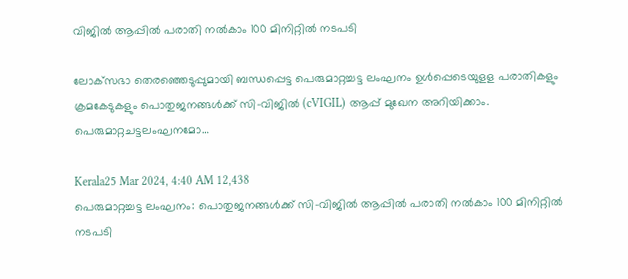വിജില്‍ ആപ്പില്‍ പരാതി നല്‍കാം 100 മിനിറ്റില്‍ നടപടി

ലോക്‌സഭാ തെരഞ്ഞെടുപ്പുമായി ബന്ധപ്പെട്ട പെരുമാറ്റച്ചട്ട ലംഘനം ഉള്‍പ്പെടെയുളള പരാതികളും ക്രമകേടുകളും പൊതുജനങ്ങള്‍ക്ക് സി-വിജില്‍ (cVIGIL) ആപ്പ് മുഖേന അറിയിക്കാം. പെരുമാറ്റചട്ടലംഘനമോ…

Kerala25 Mar 2024, 4:40 AM 12,438
പെരുമാറ്റച്ചട്ട ലംഘനം: പൊതുജനങ്ങള്‍ക്ക് സി-വിജില്‍ ആപ്പില്‍ പരാതി നല്‍കാം 100 മിനിറ്റില്‍ നടപടി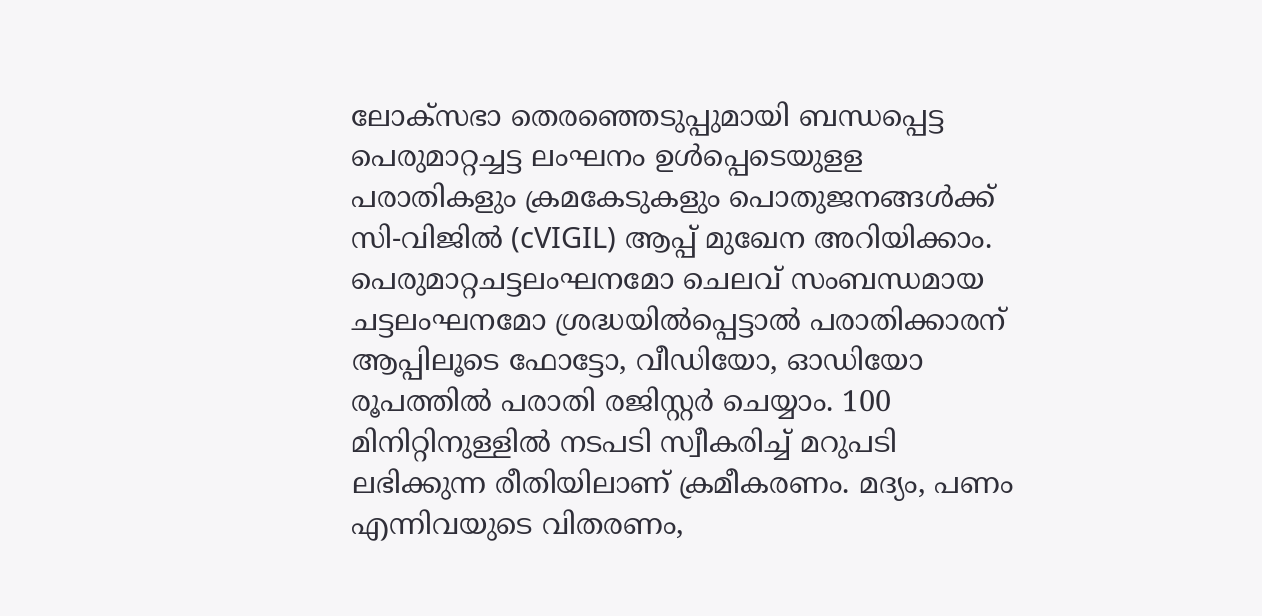ലോക്‌സഭാ തെരഞ്ഞെടുപ്പുമായി ബന്ധപ്പെട്ട പെരുമാറ്റച്ചട്ട ലംഘനം ഉള്‍പ്പെടെയുളള പരാതികളും ക്രമകേടുകളും പൊതുജനങ്ങള്‍ക്ക് സി-വിജില്‍ (cVIGIL) ആപ്പ് മുഖേന അറിയിക്കാം. പെരുമാറ്റചട്ടലംഘനമോ ചെലവ് സംബന്ധമായ ചട്ടലംഘനമോ ശ്രദ്ധയില്‍പ്പെട്ടാല്‍ പരാതിക്കാരന് ആപ്പിലൂടെ ഫോട്ടോ, വീഡിയോ, ഓഡിയോ രൂപത്തില്‍ പരാതി രജിസ്റ്റര്‍ ചെയ്യാം. 100 മിനിറ്റിനുള്ളില്‍ നടപടി സ്വീകരിച്ച് മറുപടി ലഭിക്കുന്ന രീതിയിലാണ് ക്രമീകരണം. മദ്യം, പണം എന്നിവയുടെ വിതരണം,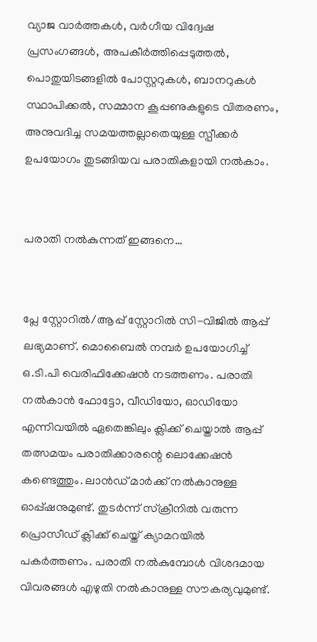വ്യാജ വാര്‍ത്തകള്‍, വര്‍ഗീയ വിദ്വേഷ പ്രസംഗങ്ങള്‍, അപകീര്‍ത്തിപ്പെടുത്തല്‍, പൊതുയിടങ്ങളില്‍ പോസ്റ്ററുകള്‍, ബാനറുകള്‍ സ്ഥാപിക്കല്‍, സമ്മാന കൂപ്പണുകളുടെ വിതരണം, അനുവദിച്ച സമയത്തല്ലാതെയുള്ള സ്പീക്കര്‍ ഉപയോഗം തുടങ്ങിയവ പരാതികളായി നല്‍കാം.


പരാതി നല്‍കുന്നത് ഇങ്ങനെ…


പ്ലേ സ്റ്റോറില്‍/ആപ്പ് സ്റ്റോറില്‍ സി-വിജില്‍ ആപ്പ് ലഭ്യമാണ്. മൊബൈല്‍ നമ്പര്‍ ഉപയോഗിച്ച് ഒ.ടി.പി വെരിഫിക്കേഷന്‍ നടത്തണം. പരാതി നല്‍കാന്‍ ഫോട്ടോ, വീഡിയോ, ഓഡിയോ എന്നിവയില്‍ ഏതെങ്കിലും ക്ലിക്ക് ചെയ്താല്‍ ആപ്പ് തത്സമയം പരാതിക്കാരന്റെ ലൊക്കേഷന്‍ കണ്ടെത്തും. ലാന്‍ഡ് മാര്‍ക്ക് നല്‍കാനുള്ള ഓപ്പ്ഷനുമുണ്ട്. തുടര്‍ന്ന് സ്‌ക്രീനില്‍ വരുന്ന പ്രൊസീഡ് ക്ലിക്ക് ചെയ്ത് ക്യാമറയില്‍ പകര്‍ത്തണം. പരാതി നല്‍കുമ്പോള്‍ വിശദമായ വിവരങ്ങള്‍ എഴുതി നല്‍കാനുള്ള സൗകര്യവുമുണ്ട്.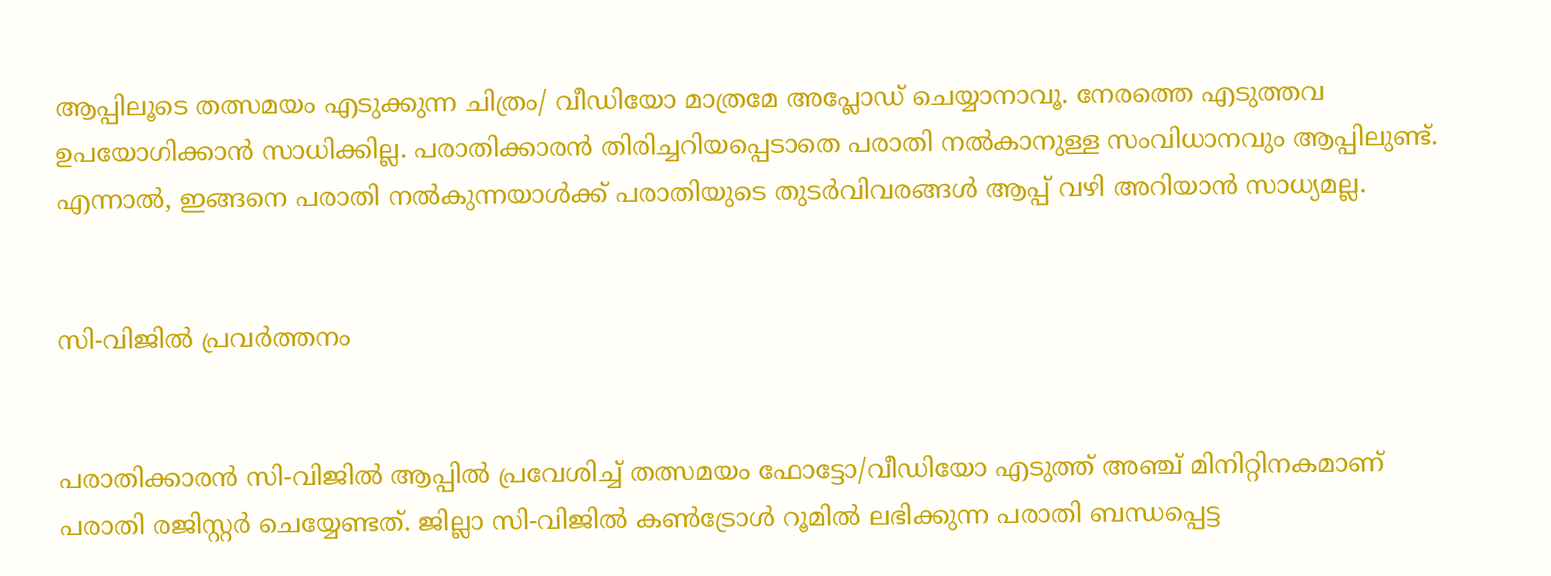ആപ്പിലൂടെ തത്സമയം എടുക്കുന്ന ചിത്രം/ വീഡിയോ മാത്രമേ അപ്ലോഡ് ചെയ്യാനാവൂ. നേരത്തെ എടുത്തവ ഉപയോഗിക്കാന്‍ സാധിക്കില്ല. പരാതിക്കാരന്‍ തിരിച്ചറിയപ്പെടാതെ പരാതി നല്‍കാനുള്ള സംവിധാനവും ആപ്പിലുണ്ട്. എന്നാല്‍, ഇങ്ങനെ പരാതി നല്‍കുന്നയാള്‍ക്ക് പരാതിയുടെ തുടര്‍വിവരങ്ങള്‍ ആപ്പ് വഴി അറിയാന്‍ സാധ്യമല്ല.


സി-വിജില്‍ പ്രവര്‍ത്തനം


പരാതിക്കാരന്‍ സി-വിജില്‍ ആപ്പില്‍ പ്രവേശിച്ച് തത്സമയം ഫോട്ടോ/വീഡിയോ എടുത്ത് അഞ്ച് മിനിറ്റിനകമാണ് പരാതി രജിസ്റ്റര്‍ ചെയ്യേണ്ടത്. ജില്ലാ സി-വിജില്‍ കണ്‍ട്രോള്‍ റൂമില്‍ ലഭിക്കുന്ന പരാതി ബന്ധപ്പെട്ട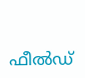ഫീല്‍ഡ്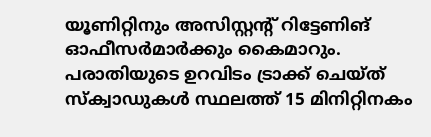യൂണിറ്റിനും അസിസ്റ്റന്റ് റിട്ടേണിങ് ഓഫീസര്‍മാര്‍ക്കും കൈമാറും. പരാതിയുടെ ഉറവിടം ട്രാക്ക് ചെയ്ത് സ്‌ക്വാഡുകള്‍ സ്ഥലത്ത് 15 മിനിറ്റിനകം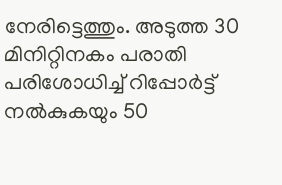നേരിട്ടെത്തും. അടുത്ത 30 മിനിറ്റിനകം പരാതി പരിശോധിച്ച് റിപ്പോര്‍ട്ട് നല്‍കുകയും 50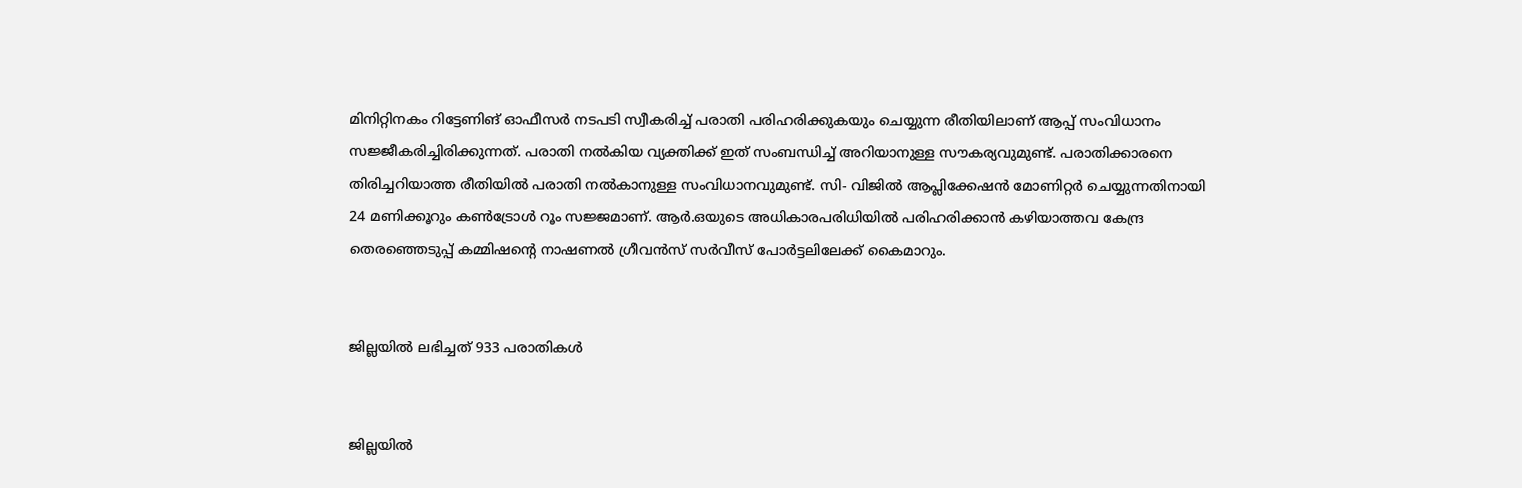മിനിറ്റിനകം റിട്ടേണിങ് ഓഫീസര്‍ നടപടി സ്വീകരിച്ച് പരാതി പരിഹരിക്കുകയും ചെയ്യുന്ന രീതിയിലാണ് ആപ്പ് സംവിധാനം സജ്ജീകരിച്ചിരിക്കുന്നത്. പരാതി നല്‍കിയ വ്യക്തിക്ക് ഇത് സംബന്ധിച്ച് അറിയാനുള്ള സൗകര്യവുമുണ്ട്. പരാതിക്കാരനെ തിരിച്ചറിയാത്ത രീതിയില്‍ പരാതി നല്‍കാനുള്ള സംവിധാനവുമുണ്ട്. സി- വിജില്‍ ആപ്ലിക്കേഷന്‍ മോണിറ്റര്‍ ചെയ്യുന്നതിനായി 24 മണിക്കൂറും കണ്‍ട്രോള്‍ റൂം സജ്ജമാണ്. ആര്‍.ഒയുടെ അധികാരപരിധിയില്‍ പരിഹരിക്കാന്‍ കഴിയാത്തവ കേന്ദ്ര തെരഞ്ഞെടുപ്പ് കമ്മിഷന്റെ നാഷണല്‍ ഗ്രീവന്‍സ് സര്‍വീസ് പോര്‍ട്ടലിലേക്ക് കൈമാറും.


ജില്ലയില്‍ ലഭിച്ചത് 933 പരാതികള്‍


ജില്ലയില്‍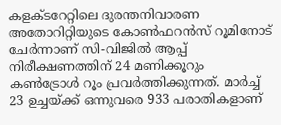കളക്ടറേറ്റിലെ ദുരന്തനിവാരണ അതോറിറ്റിയുടെ കോണ്‍ഫറന്‍സ് റൂമിനോട് ചേര്‍ന്നാണ് സി-വിജില്‍ ആപ്പ് നിരീക്ഷണത്തിന് 24 മണിക്കൂറും കണ്‍ട്രോള്‍ റൂം പ്രവര്‍ത്തിക്കുന്നത്. മാര്‍ച്ച് 23 ഉച്ചയ്ക്ക് ഒന്നുവരെ 933 പരാതികളാണ്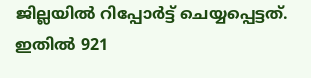ജില്ലയില്‍ റിപ്പോര്‍ട്ട് ചെയ്യപ്പെട്ടത്. ഇതില്‍ 921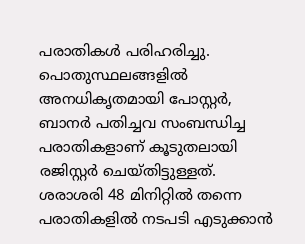പരാതികള്‍ പരിഹരിച്ചു. പൊതുസ്ഥലങ്ങളില്‍ അനധികൃതമായി പോസ്റ്റര്‍, ബാനര്‍ പതിച്ചവ സംബന്ധിച്ച പരാതികളാണ് കൂടുതലായി രജിസ്റ്റര്‍ ചെയ്തിട്ടുള്ളത്. ശരാശരി 48 മിനിറ്റില്‍ തന്നെ പരാതികളില്‍ നടപടി എടുക്കാന്‍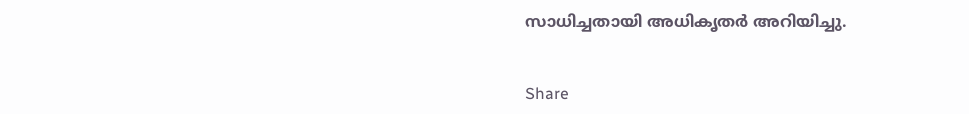സാധിച്ചതായി അധികൃതര്‍ അറിയിച്ചു.


Share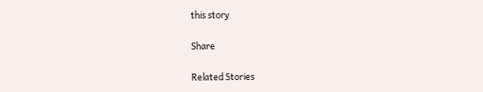this story

Share

Related Stories